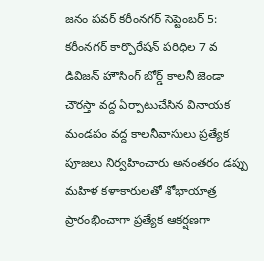జనం పవర్ కరీంనగర్ సెప్టెంబర్ 5:
కరీంనగర్ కార్పొరేషన్ పరిధిల 7 వ డివిజన్ హౌసింగ్ బోర్డ్ కాలనీ జెండా చౌరస్తా వద్ద ఏర్పాటుచేసిన వినాయక మండపం వద్ద కాలనీవాసులు ప్రత్యేక పూజలు నిర్వహించారు అనంతరం డప్పు మహిళ కళాకారులతో శోభాయాత్ర ప్రారంభించాగా ప్రత్యేక ఆకర్షణగా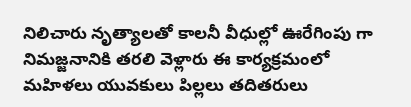నిలిచారు నృత్యాలతో కాలనీ వీధుల్లో ఊరేగింపు గా నిమజ్జనానికి తరలి వెళ్లారు ఈ కార్యక్రమంలో మహిళలు యువకులు పిల్లలు తదితరులు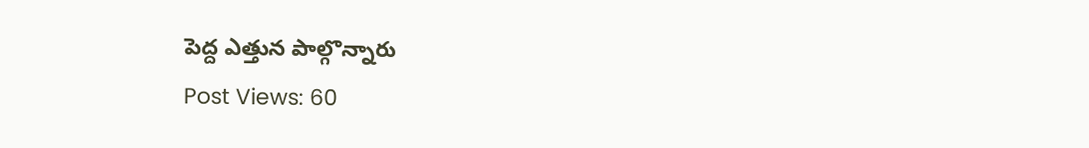పెద్ద ఎత్తున పాల్గొన్నారు
Post Views: 60